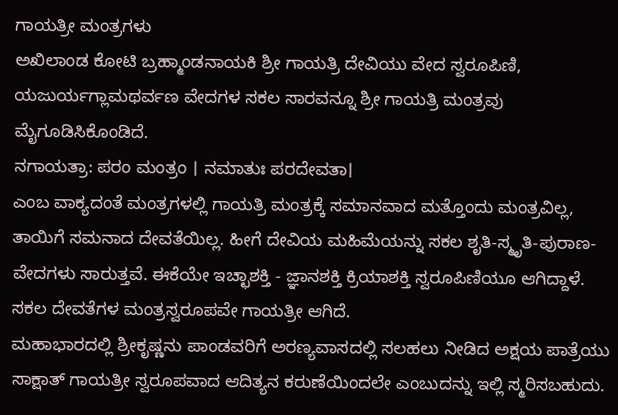ಗಾಯತ್ರೀ ಮಂತ್ರಗಳು
ಅಖಿಲಾಂಡ ಕೋಟಿ ಬ್ರಹ್ಮಾಂಡನಾಯಕಿ ಶ್ರೀ ಗಾಯತ್ರಿ ದೇವಿಯು ವೇದ ಸ್ವರೂಪಿಣಿ, ಯಜುರ್ಯಗ್ಲಾಮಥರ್ವಣ ವೇದಗಳ ಸಕಲ ಸಾರವನ್ನೂ ಶ್ರೀ ಗಾಯತ್ರಿ ಮಂತ್ರವು ಮೈಗೂಡಿಸಿಕೊಂಡಿದೆ.
ನಗಾಯತ್ರಾ: ಪರಂ ಮಂತ್ರಂ । ನಮಾತುಃ ಪರದೇವತಾ।
ಎಂಬ ವಾಕ್ಯದಂತೆ ಮಂತ್ರಗಳಲ್ಲಿ ಗಾಯತ್ರಿ ಮಂತ್ರಕ್ಕೆ ಸಮಾನವಾದ ಮತ್ತೊಂದು ಮಂತ್ರವಿಲ್ಲ, ತಾಯಿಗೆ ಸಮನಾದ ದೇವತೆಯಿಲ್ಲ. ಹೀಗೆ ದೇವಿಯ ಮಹಿಮೆಯನ್ನು ಸಕಲ ಶೃತಿ-ಸ್ಮೃತಿ-ಪುರಾಣ-ವೇದಗಳು ಸಾರುತ್ತವೆ. ಈಕೆಯೇ ಇಚ್ಛಾಶಕ್ತಿ - ಜ್ಞಾನಶಕ್ತಿ ಕ್ರಿಯಾಶಕ್ತಿ ಸ್ವರೂಪಿಣಿಯೂ ಆಗಿದ್ದಾಳೆ. ಸಕಲ ದೇವತೆಗಳ ಮಂತ್ರಸ್ವರೂಪವೇ ಗಾಯತ್ರೀ ಆಗಿದೆ.
ಮಹಾಭಾರದಲ್ಲಿ ಶ್ರೀಕೃಷ್ಣನು ಪಾಂಡವರಿಗೆ ಅರಣ್ಯವಾಸದಲ್ಲಿ ಸಲಹಲು ನೀಡಿದ ಅಕ್ಷಯ ಪಾತ್ರೆಯು ಸಾಕ್ಷಾತ್ ಗಾಯತ್ರೀ ಸ್ವರೂಪವಾದ ಆದಿತ್ಯನ ಕರುಣೆಯಿಂದಲೇ ಎಂಬುದನ್ನು ಇಲ್ಲಿ ಸ್ಮರಿಸಬಹುದು.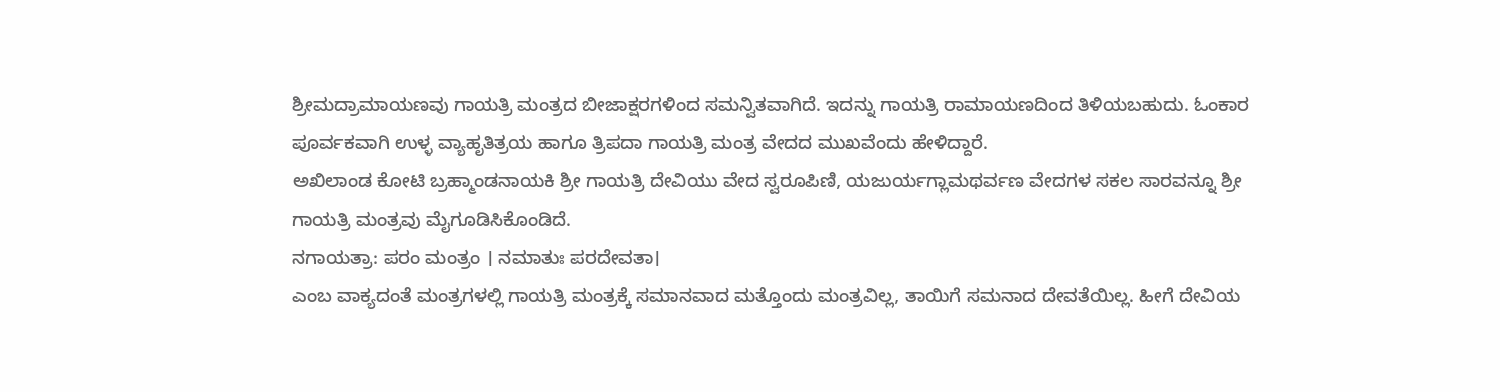ಶ್ರೀಮದ್ರಾಮಾಯಣವು ಗಾಯತ್ರಿ ಮಂತ್ರದ ಬೀಜಾಕ್ಷರಗಳಿಂದ ಸಮನ್ವಿತವಾಗಿದೆ. ಇದನ್ನು ಗಾಯತ್ರಿ ರಾಮಾಯಣದಿಂದ ತಿಳಿಯಬಹುದು. ಓಂಕಾರ ಪೂರ್ವಕವಾಗಿ ಉಳ್ಳ ವ್ಯಾಹೃತಿತ್ರಯ ಹಾಗೂ ತ್ರಿಪದಾ ಗಾಯತ್ರಿ ಮಂತ್ರ ವೇದದ ಮುಖವೆಂದು ಹೇಳಿದ್ದಾರೆ.
ಅಖಿಲಾಂಡ ಕೋಟಿ ಬ್ರಹ್ಮಾಂಡನಾಯಕಿ ಶ್ರೀ ಗಾಯತ್ರಿ ದೇವಿಯು ವೇದ ಸ್ವರೂಪಿಣಿ, ಯಜುರ್ಯಗ್ಲಾಮಥರ್ವಣ ವೇದಗಳ ಸಕಲ ಸಾರವನ್ನೂ ಶ್ರೀ ಗಾಯತ್ರಿ ಮಂತ್ರವು ಮೈಗೂಡಿಸಿಕೊಂಡಿದೆ.
ನಗಾಯತ್ರಾ: ಪರಂ ಮಂತ್ರಂ । ನಮಾತುಃ ಪರದೇವತಾ।
ಎಂಬ ವಾಕ್ಯದಂತೆ ಮಂತ್ರಗಳಲ್ಲಿ ಗಾಯತ್ರಿ ಮಂತ್ರಕ್ಕೆ ಸಮಾನವಾದ ಮತ್ತೊಂದು ಮಂತ್ರವಿಲ್ಲ, ತಾಯಿಗೆ ಸಮನಾದ ದೇವತೆಯಿಲ್ಲ. ಹೀಗೆ ದೇವಿಯ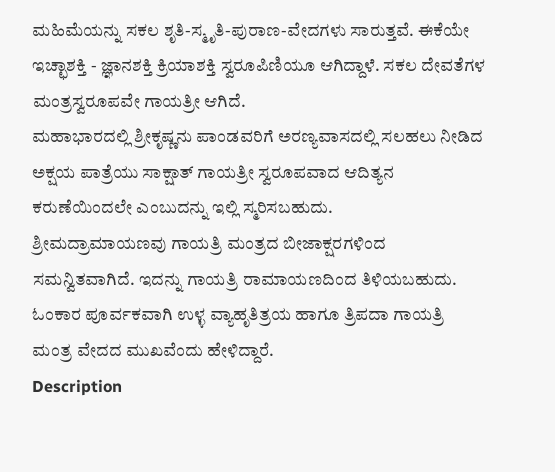ಮಹಿಮೆಯನ್ನು ಸಕಲ ಶೃತಿ-ಸ್ಮೃತಿ-ಪುರಾಣ-ವೇದಗಳು ಸಾರುತ್ತವೆ. ಈಕೆಯೇ ಇಚ್ಛಾಶಕ್ತಿ - ಜ್ಞಾನಶಕ್ತಿ ಕ್ರಿಯಾಶಕ್ತಿ ಸ್ವರೂಪಿಣಿಯೂ ಆಗಿದ್ದಾಳೆ. ಸಕಲ ದೇವತೆಗಳ ಮಂತ್ರಸ್ವರೂಪವೇ ಗಾಯತ್ರೀ ಆಗಿದೆ.
ಮಹಾಭಾರದಲ್ಲಿ ಶ್ರೀಕೃಷ್ಣನು ಪಾಂಡವರಿಗೆ ಅರಣ್ಯವಾಸದಲ್ಲಿ ಸಲಹಲು ನೀಡಿದ ಅಕ್ಷಯ ಪಾತ್ರೆಯು ಸಾಕ್ಷಾತ್ ಗಾಯತ್ರೀ ಸ್ವರೂಪವಾದ ಆದಿತ್ಯನ ಕರುಣೆಯಿಂದಲೇ ಎಂಬುದನ್ನು ಇಲ್ಲಿ ಸ್ಮರಿಸಬಹುದು.
ಶ್ರೀಮದ್ರಾಮಾಯಣವು ಗಾಯತ್ರಿ ಮಂತ್ರದ ಬೀಜಾಕ್ಷರಗಳಿಂದ ಸಮನ್ವಿತವಾಗಿದೆ. ಇದನ್ನು ಗಾಯತ್ರಿ ರಾಮಾಯಣದಿಂದ ತಿಳಿಯಬಹುದು. ಓಂಕಾರ ಪೂರ್ವಕವಾಗಿ ಉಳ್ಳ ವ್ಯಾಹೃತಿತ್ರಯ ಹಾಗೂ ತ್ರಿಪದಾ ಗಾಯತ್ರಿ ಮಂತ್ರ ವೇದದ ಮುಖವೆಂದು ಹೇಳಿದ್ದಾರೆ.
Description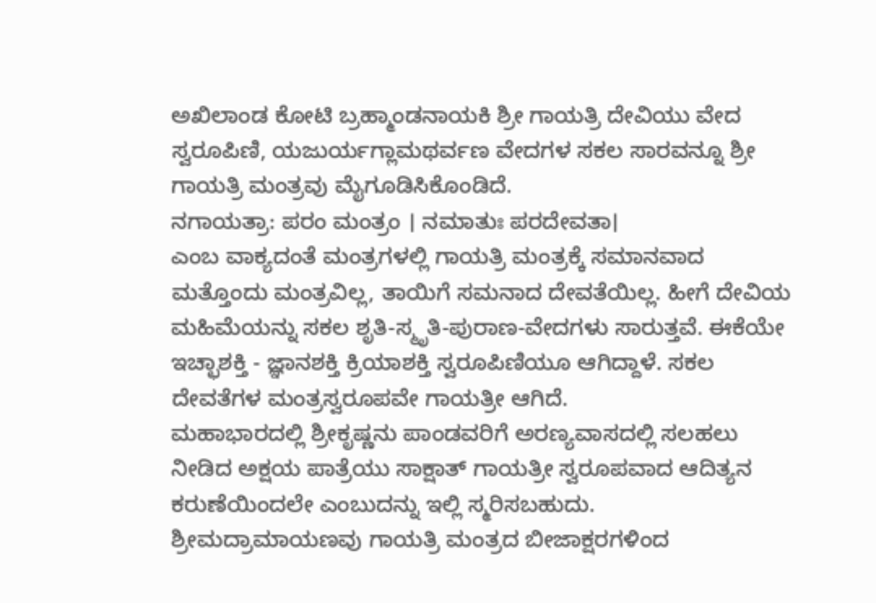ಅಖಿಲಾಂಡ ಕೋಟಿ ಬ್ರಹ್ಮಾಂಡನಾಯಕಿ ಶ್ರೀ ಗಾಯತ್ರಿ ದೇವಿಯು ವೇದ ಸ್ವರೂಪಿಣಿ, ಯಜುರ್ಯಗ್ಲಾಮಥರ್ವಣ ವೇದಗಳ ಸಕಲ ಸಾರವನ್ನೂ ಶ್ರೀ ಗಾಯತ್ರಿ ಮಂತ್ರವು ಮೈಗೂಡಿಸಿಕೊಂಡಿದೆ.
ನಗಾಯತ್ರಾ: ಪರಂ ಮಂತ್ರಂ । ನಮಾತುಃ ಪರದೇವತಾ।
ಎಂಬ ವಾಕ್ಯದಂತೆ ಮಂತ್ರಗಳಲ್ಲಿ ಗಾಯತ್ರಿ ಮಂತ್ರಕ್ಕೆ ಸಮಾನವಾದ ಮತ್ತೊಂದು ಮಂತ್ರವಿಲ್ಲ, ತಾಯಿಗೆ ಸಮನಾದ ದೇವತೆಯಿಲ್ಲ. ಹೀಗೆ ದೇವಿಯ ಮಹಿಮೆಯನ್ನು ಸಕಲ ಶೃತಿ-ಸ್ಮೃತಿ-ಪುರಾಣ-ವೇದಗಳು ಸಾರುತ್ತವೆ. ಈಕೆಯೇ ಇಚ್ಛಾಶಕ್ತಿ - ಜ್ಞಾನಶಕ್ತಿ ಕ್ರಿಯಾಶಕ್ತಿ ಸ್ವರೂಪಿಣಿಯೂ ಆಗಿದ್ದಾಳೆ. ಸಕಲ ದೇವತೆಗಳ ಮಂತ್ರಸ್ವರೂಪವೇ ಗಾಯತ್ರೀ ಆಗಿದೆ.
ಮಹಾಭಾರದಲ್ಲಿ ಶ್ರೀಕೃಷ್ಣನು ಪಾಂಡವರಿಗೆ ಅರಣ್ಯವಾಸದಲ್ಲಿ ಸಲಹಲು ನೀಡಿದ ಅಕ್ಷಯ ಪಾತ್ರೆಯು ಸಾಕ್ಷಾತ್ ಗಾಯತ್ರೀ ಸ್ವರೂಪವಾದ ಆದಿತ್ಯನ ಕರುಣೆಯಿಂದಲೇ ಎಂಬುದನ್ನು ಇಲ್ಲಿ ಸ್ಮರಿಸಬಹುದು.
ಶ್ರೀಮದ್ರಾಮಾಯಣವು ಗಾಯತ್ರಿ ಮಂತ್ರದ ಬೀಜಾಕ್ಷರಗಳಿಂದ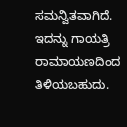ಸಮನ್ವಿತವಾಗಿದೆ. ಇದನ್ನು ಗಾಯತ್ರಿ ರಾಮಾಯಣದಿಂದ ತಿಳಿಯಬಹುದು.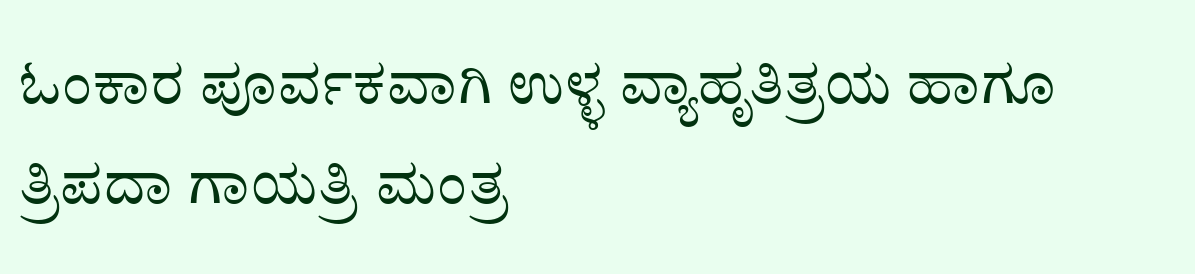ಓಂಕಾರ ಪೂರ್ವಕವಾಗಿ ಉಳ್ಳ ವ್ಯಾಹೃತಿತ್ರಯ ಹಾಗೂ ತ್ರಿಪದಾ ಗಾಯತ್ರಿ ಮಂತ್ರ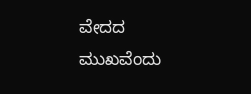ವೇದದ ಮುಖವೆಂದು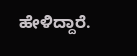ಹೇಳಿದ್ದಾರೆ.